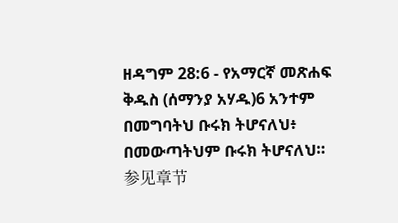ዘዳግም 28:6 - የአማርኛ መጽሐፍ ቅዱስ (ሰማንያ አሃዱ)6 አንተም በመግባትህ ቡሩክ ትሆናለህ፥ በመውጣትህም ቡሩክ ትሆናለህ። 参见章节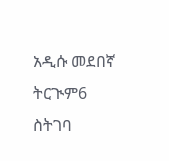አዲሱ መደበኛ ትርጒም6 ስትገባ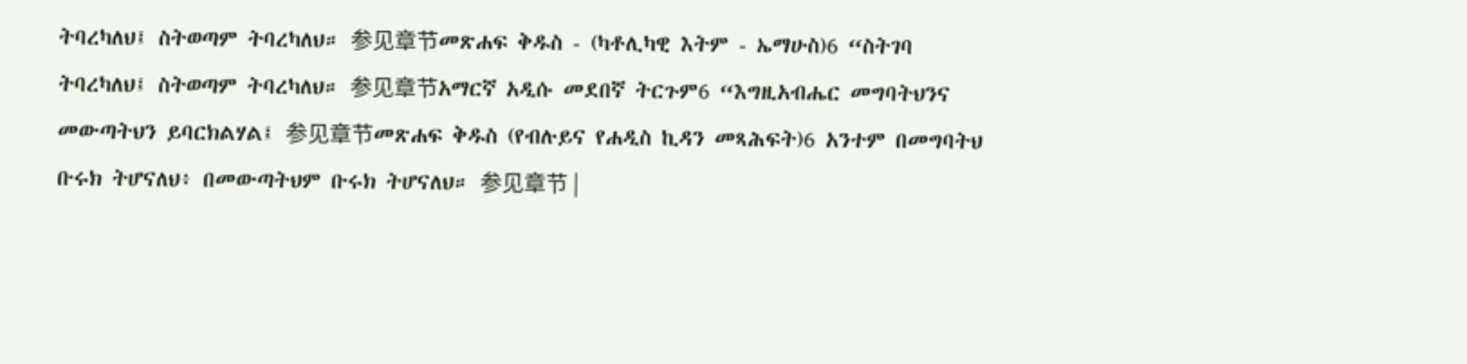ትባረካለህ፤ ስትወጣም ትባረካለህ። 参见章节መጽሐፍ ቅዱስ - (ካቶሊካዊ እትም - ኤማሁስ)6 “ስትገባ ትባረካለህ፤ ስትወጣም ትባረካለህ። 参见章节አማርኛ አዲሱ መደበኛ ትርጉም6 “እግዚአብሔር መግባትህንና መውጣትህን ይባርክልሃል፤ 参见章节መጽሐፍ ቅዱስ (የብሉይና የሐዲስ ኪዳን መጻሕፍት)6 አንተም በመግባትህ ቡሩክ ትሆናለህ፥ በመውጣትህም ቡሩክ ትሆናለህ። 参见章节 |